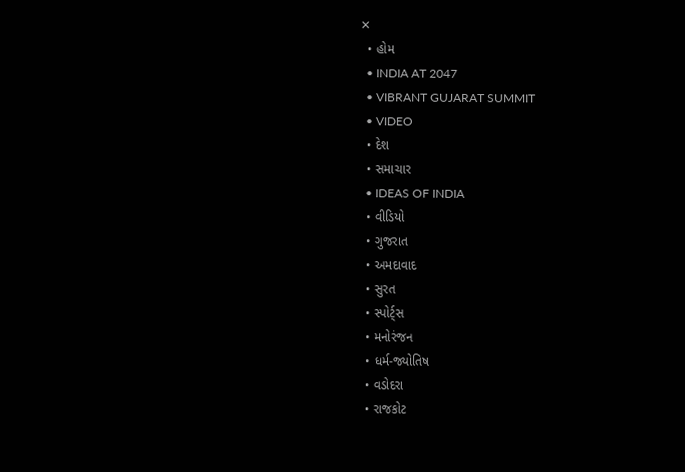✕
  • હોમ
  • INDIA AT 2047
  • VIBRANT GUJARAT SUMMIT
  • VIDEO
  • દેશ
  • સમાચાર
  • IDEAS OF INDIA
  • વીડિયો
  • ગુજરાત
  • અમદાવાદ
  • સુરત
  • સ્પોર્ટ્સ
  • મનોરંજન
  • ધર્મ-જ્યોતિષ
  • વડોદરા
  • રાજકોટ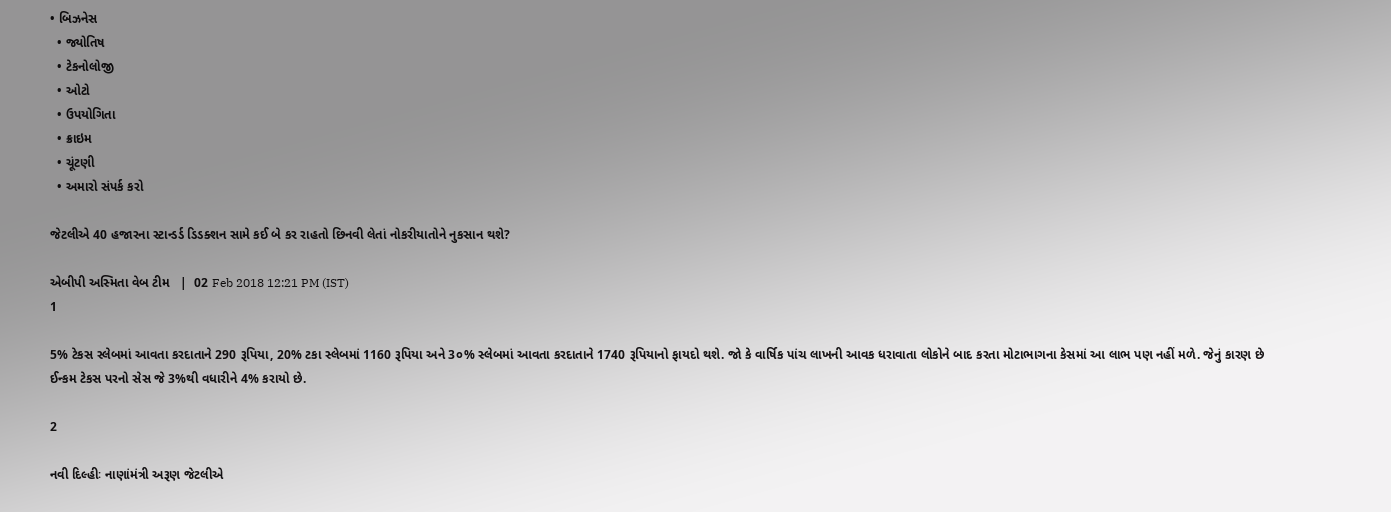• બિઝનેસ
  • જ્યોતિષ
  • ટેકનોલોજી
  • ઓટો
  • ઉપયોગિતા
  • ક્રાઇમ
  • ચૂંટણી
  • અમારો સંપર્ક કરો

જેટલીએ 40 હજારના સ્ટાન્ડર્ડ ડિડક્શન સામે કઈ બે કર રાહતો છિનવી લેતાં નોકરીયાતોને નુકસાન થશે?

એબીપી અસ્મિતા વેબ ટીમ   |  02 Feb 2018 12:21 PM (IST)
1

5% ટેકસ સ્લેબમાં આવતા કરદાતાને 290 રૂપિયા, 20% ટકા સ્લેબમાં 1160 રૂપિયા અને 3૦% સ્લેબમાં આવતા કરદાતાને 1740 રૂપિયાનો ફાયદો થશે. જો કે વાર્ષિક પાંચ લાખની આવક ધરાવાતા લોકોને બાદ કરતા મોટાભાગના કેસમાં આ લાભ પણ નહીં મળે. જેનું કારણ છે ઈન્કમ ટેકસ પરનો સેસ જે 3%થી વધારીને 4% કરાયો છે.

2

નવી દિલ્હીઃ નાણાંમંત્રી અરૂણ જેટલીએ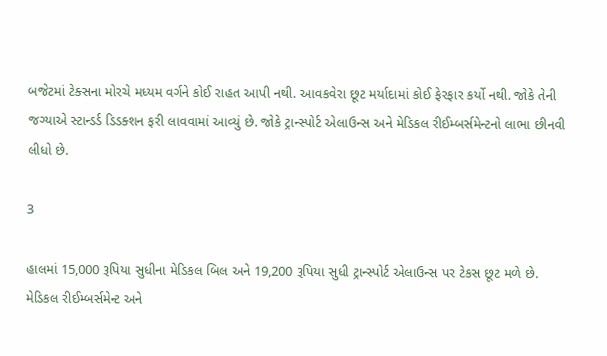બજેટમાં ટેક્સના મોરચે મધ્યમ વર્ગને કોઈ રાહત આપી નથી. આવકવેરા છૂટ મર્યાદામાં કોઈ ફેરફાર કર્યો નથી. જોકે તેની જગ્યાએ સ્ટાન્ડર્ડ ડિડક્શન ફરી લાવવામાં આવ્યું છે. જોકે ટ્રાન્સ્પોર્ટ એલાઉન્સ અને મેડિકલ રીઈમ્બર્સમેન્ટનો લાભા છીનવી લીધો છે.

3

હાલમાં 15,000 રૂપિયા સુધીના મેડિકલ બિલ અને 19,200 રૂપિયા સુધી ટ્રાન્સ્પોર્ટ એલાઉન્સ પર ટેકસ છૂટ મળે છે. મેડિકલ રીઈમ્બર્સમેન્ટ અને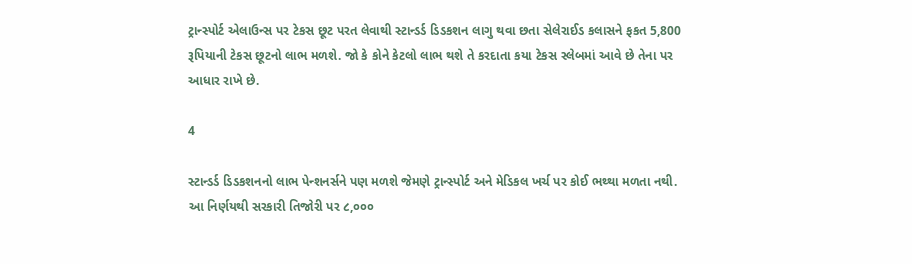ટ્રાન્સ્પોર્ટ એલાઉન્સ પર ટેકસ છૂટ પરત લેવાથી સ્ટાન્ડર્ડ ડિડકશન લાગુ થવા છતા સેલેરાઈડ કલાસને ફકત 5,800 રૂપિયાની ટેકસ છૂટનો લાભ મળશે. જો કે કોને કેટલો લાભ થશે તે કરદાતા કયા ટેકસ સ્લેબમાં આવે છે તેના પર આધાર રાખે છે.

4

સ્ટાન્ડર્ડ ડિડકશનનો લાભ પેન્શનર્સને પણ મળશે જેમણે ટ્રાન્સ્પોર્ટ અને મેડિકલ ખર્ચ પર કોઈ ભથ્થા મળતા નથી. આ નિર્ણયથી સરકારી તિજોરી પર ૮,૦૦૦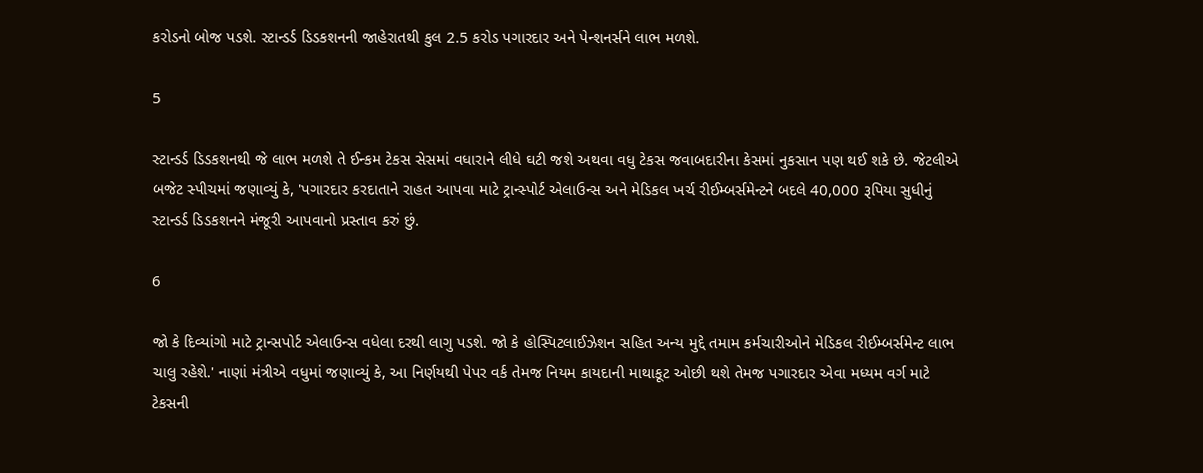કરોડનો બોજ પડશે. સ્ટાન્ડર્ડ ડિડકશનની જાહેરાતથી કુલ 2.5 કરોડ પગારદાર અને પેન્શનર્સને લાભ મળશે.

5

સ્ટાન્ડર્ડ ડિડકશનથી જે લાભ મળશે તે ઈન્કમ ટેકસ સેસમાં વધારાને લીધે ઘટી જશે અથવા વધુ ટેકસ જવાબદારીના કેસમાં નુકસાન પણ થઈ શકે છે. જેટલીએ બજેટ સ્પીચમાં જણાવ્યું કે, 'પગારદાર કરદાતાને રાહત આપવા માટે ટ્રાન્સ્પોર્ટ એલાઉન્સ અને મેડિકલ ખર્ચ રીઈમ્બર્સમેન્ટને બદલે 40,000 રૂપિયા સુધીનું સ્ટાન્ડર્ડ ડિડકશનને મંજૂરી આપવાનો પ્રસ્તાવ કરું છું.

6

જો કે દિવ્યાંગો માટે ટ્રાન્સપોર્ટ એલાઉન્સ વધેલા દરથી લાગુ પડશે. જો કે હોસ્પિટલાઈઝેશન સહિત અન્ય મુદ્દે તમામ કર્મચારીઓને મેડિકલ રીઈમ્બર્સમેન્ટ લાભ ચાલુ રહેશે.' નાણાં મંત્રીએ વધુમાં જણાવ્યું કે, આ નિર્ણયથી પેપર વર્ક તેમજ નિયમ કાયદાની માથાકૂટ ઓછી થશે તેમજ પગારદાર એવા મધ્યમ વર્ગ માટે ટેકસની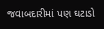જવાબદારીમાં પણ ઘટાડો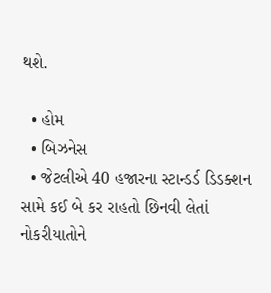થશે.

  • હોમ
  • બિઝનેસ
  • જેટલીએ 40 હજારના સ્ટાન્ડર્ડ ડિડક્શન સામે કઈ બે કર રાહતો છિનવી લેતાં નોકરીયાતોને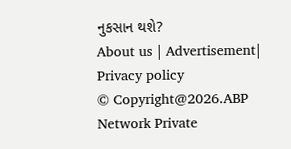નુકસાન થશે?
About us | Advertisement| Privacy policy
© Copyright@2026.ABP Network Private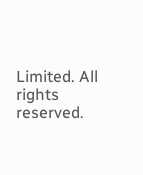Limited. All rights reserved.